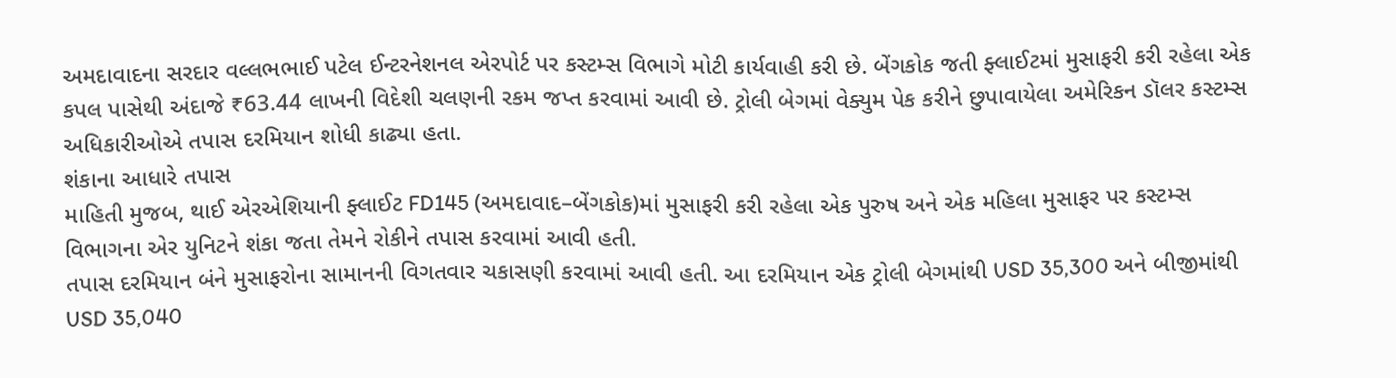અમદાવાદના સરદાર વલ્લભભાઈ પટેલ ઈન્ટરનેશનલ એરપોર્ટ પર કસ્ટમ્સ વિભાગે મોટી કાર્યવાહી કરી છે. બેંગકોક જતી ફ્લાઈટમાં મુસાફરી કરી રહેલા એક કપલ પાસેથી અંદાજે ₹63.44 લાખની વિદેશી ચલણની રકમ જપ્ત કરવામાં આવી છે. ટ્રોલી બેગમાં વેક્યુમ પેક કરીને છુપાવાયેલા અમેરિકન ડૉલર કસ્ટમ્સ અધિકારીઓએ તપાસ દરમિયાન શોધી કાઢ્યા હતા.
શંકાના આધારે તપાસ
માહિતી મુજબ, થાઈ એરએશિયાની ફ્લાઈટ FD145 (અમદાવાદ–બેંગકોક)માં મુસાફરી કરી રહેલા એક પુરુષ અને એક મહિલા મુસાફર પર કસ્ટમ્સ વિભાગના એર યુનિટને શંકા જતા તેમને રોકીને તપાસ કરવામાં આવી હતી.
તપાસ દરમિયાન બંને મુસાફરોના સામાનની વિગતવાર ચકાસણી કરવામાં આવી હતી. આ દરમિયાન એક ટ્રોલી બેગમાંથી USD 35,300 અને બીજીમાંથી USD 35,040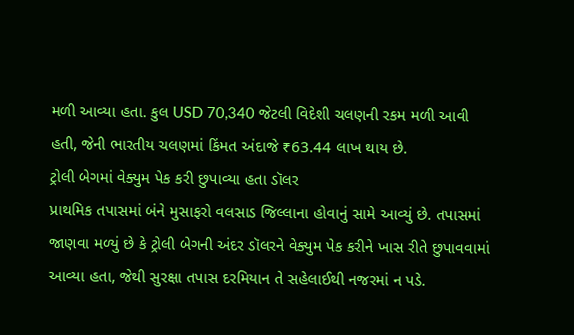મળી આવ્યા હતા. કુલ USD 70,340 જેટલી વિદેશી ચલણની રકમ મળી આવી હતી, જેની ભારતીય ચલણમાં કિંમત અંદાજે ₹63.44 લાખ થાય છે.
ટ્રોલી બેગમાં વેક્યુમ પેક કરી છુપાવ્યા હતા ડૉલર
પ્રાથમિક તપાસમાં બંને મુસાફરો વલસાડ જિલ્લાના હોવાનું સામે આવ્યું છે. તપાસમાં જાણવા મળ્યું છે કે ટ્રોલી બેગની અંદર ડૉલરને વેક્યુમ પેક કરીને ખાસ રીતે છુપાવવામાં આવ્યા હતા, જેથી સુરક્ષા તપાસ દરમિયાન તે સહેલાઈથી નજરમાં ન પડે.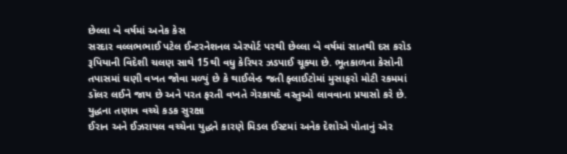છેલ્લા બે વર્ષમાં અનેક કેસ
સરદાર વલ્લભભાઈ પટેલ ઈન્ટરનેશનલ એરપોર્ટ પરથી છેલ્લા બે વર્ષમાં સાતથી દસ કરોડ રૂપિયાની વિદેશી ચલણ સાથે 15થી વધુ કેરિયર ઝડપાઈ ચૂક્યા છે. ભૂતકાળના કેસોની તપાસમાં ઘણી વખત જોવા મળ્યું છે કે થાઈલેન્ડ જતી ફ્લાઈટોમાં મુસાફરો મોટી રકમમાં ડૉલર લઈને જાય છે અને પરત ફરતી વખતે ગેરકાયદે વસ્તુઓ લાવવાના પ્રયાસો કરે છે.
યુદ્ધના તણાવ વચ્ચે કડક સુરક્ષા
ઈરાન અને ઈઝરાયલ વચ્ચેના યુદ્ધને કારણે મિડલ ઈસ્ટમાં અનેક દેશોએ પોતાનું એર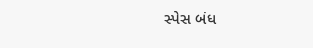સ્પેસ બંધ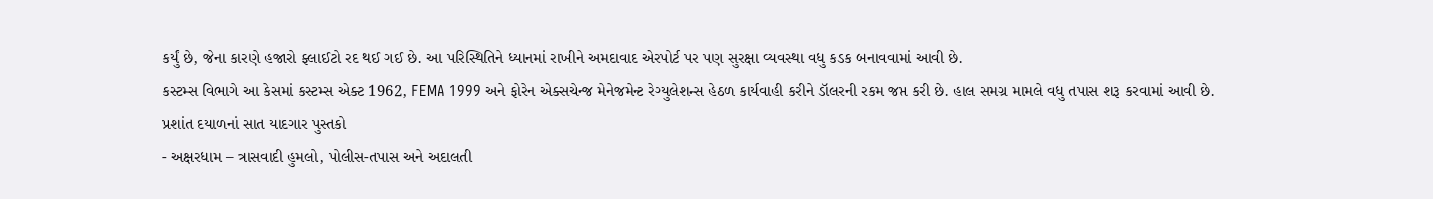કર્યું છે, જેના કારણે હજારો ફ્લાઈટો રદ થઈ ગઈ છે. આ પરિસ્થિતિને ધ્યાનમાં રાખીને અમદાવાદ એરપોર્ટ પર પણ સુરક્ષા વ્યવસ્થા વધુ કડક બનાવવામાં આવી છે.
કસ્ટમ્સ વિભાગે આ કેસમાં કસ્ટમ્સ એક્ટ 1962, FEMA 1999 અને ફોરેન એક્સચેન્જ મેનેજમેન્ટ રેગ્યુલેશન્સ હેઠળ કાર્યવાહી કરીને ડૉલરની રકમ જપ્ત કરી છે. હાલ સમગ્ર મામલે વધુ તપાસ શરૂ કરવામાં આવી છે.
પ્રશાંત દયાળનાં સાત યાદગાર પુસ્તકો
- અક્ષરધામ – ત્રાસવાદી હુમલો, પોલીસ-તપાસ અને અદાલતી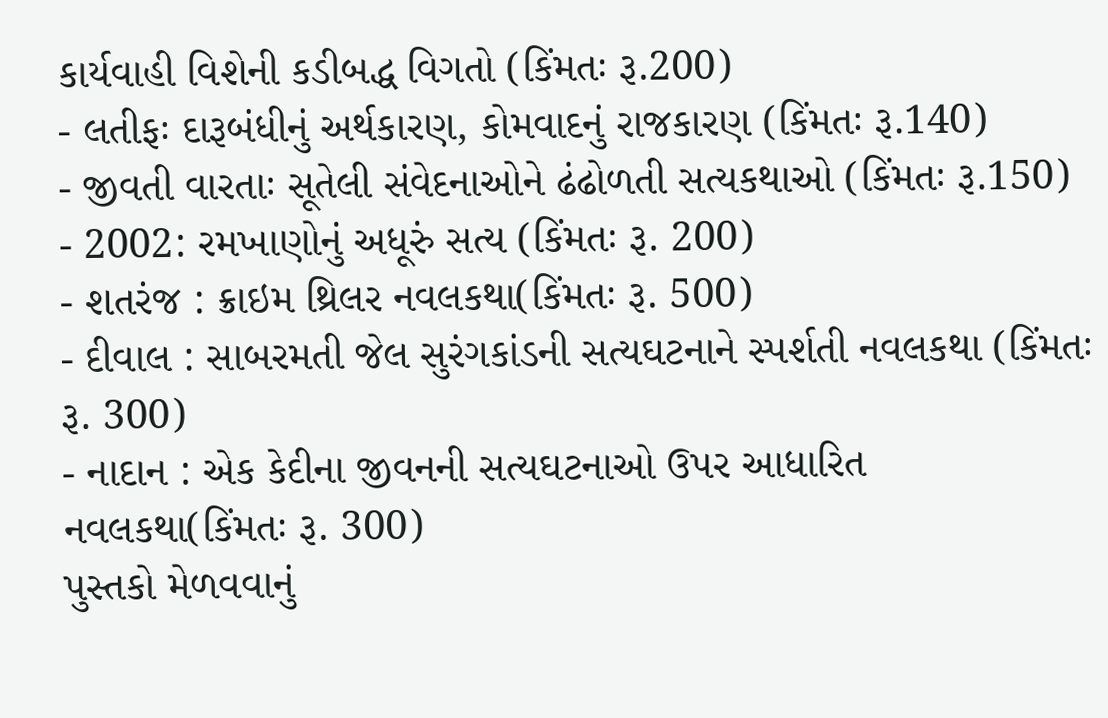કાર્યવાહી વિશેની કડીબદ્ધ વિગતો (કિંમતઃ રૂ.200)
- લતીફઃ દારૂબંધીનું અર્થકારણ, કોમવાદનું રાજકારણ (કિંમતઃ રૂ.140)
- જીવતી વારતાઃ સૂતેલી સંવેદનાઓને ઢંઢોળતી સત્યકથાઓ (કિંમતઃ રૂ.150)
- 2002: રમખાણોનું અધૂરું સત્ય (કિંમતઃ રૂ. 200)
- શતરંજ : ક્રાઇમ થ્રિલર નવલકથા(કિંમતઃ રૂ. 500)
- દીવાલ : સાબરમતી જેલ સુરંગકાંડની સત્યઘટનાને સ્પર્શતી નવલકથા (કિંમતઃ રૂ. 300)
- નાદાન : એક કેદીના જીવનની સત્યઘટનાઓ ઉપર આધારિત નવલકથા(કિંમતઃ રૂ. 300)
પુસ્તકો મેળવવાનું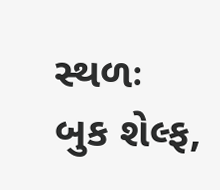સ્થળઃ બુક શેલ્ફ,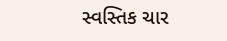સ્વસ્તિક ચાર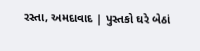રસ્તા, અમદાવાદ | પુસ્તકો ઘરે બેઠાં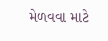મેળવવા માટે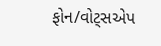ફોન/વોટ્સએપ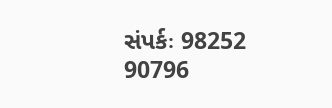સંપર્કઃ 98252 90796